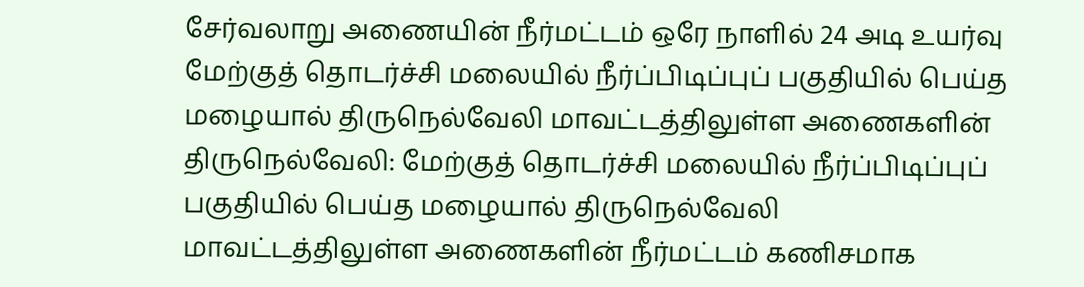சேர்வலாறு அணையின் நீர்மட்டம் ஒரே நாளில் 24 அடி உயர்வு
மேற்குத் தொடர்ச்சி மலையில் நீர்ப்பிடிப்புப் பகுதியில் பெய்த மழையால் திருநெல்வேலி மாவட்டத்திலுள்ள அணைகளின்
திருநெல்வேலி: மேற்குத் தொடர்ச்சி மலையில் நீர்ப்பிடிப்புப் பகுதியில் பெய்த மழையால் திருநெல்வேலி மாவட்டத்திலுள்ள அணைகளின் நீர்மட்டம் கணிசமாக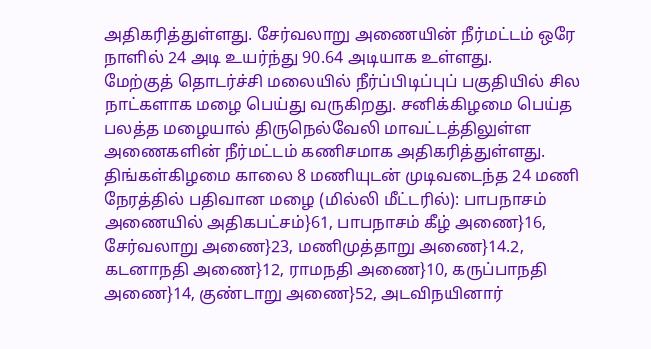அதிகரித்துள்ளது. சேர்வலாறு அணையின் நீர்மட்டம் ஒரே நாளில் 24 அடி உயர்ந்து 90.64 அடியாக உள்ளது.
மேற்குத் தொடர்ச்சி மலையில் நீர்ப்பிடிப்புப் பகுதியில் சில நாட்களாக மழை பெய்து வருகிறது. சனிக்கிழமை பெய்த பலத்த மழையால் திருநெல்வேலி மாவட்டத்திலுள்ள அணைகளின் நீர்மட்டம் கணிசமாக அதிகரித்துள்ளது. திங்கள்கிழமை காலை 8 மணியுடன் முடிவடைந்த 24 மணி நேரத்தில் பதிவான மழை (மில்லி மீட்டரில்): பாபநாசம் அணையில் அதிகபட்சம்}61, பாபநாசம் கீழ் அணை}16, சேர்வலாறு அணை}23, மணிமுத்தாறு அணை}14.2, கடனாநதி அணை}12, ராமநதி அணை}10, கருப்பாநதி அணை}14, குண்டாறு அணை}52, அடவிநயினார்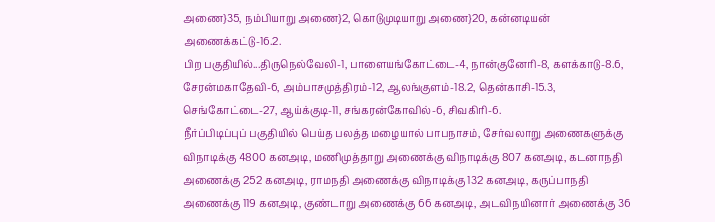அணை}35, நம்பியாறு அணை}2, கொடுமுடியாறு அணை}20, கன்னடியன் அணைக்கட்டு-16.2.
பிற பகுதியில்...திருநெல்வேலி-1, பாளையங்கோட்டை-4, நான்குனேரி-8, களக்காடு-8.6, சேரன்மகாதேவி-6, அம்பாசமுத்திரம்-12, ஆலங்குளம்-18.2, தென்காசி-15.3, செங்கோட்டை-27, ஆய்க்குடி-11, சங்கரன்கோவில்-6, சிவகிரி-6.
நீர்ப்பிடிப்புப் பகுதியில் பெய்த பலத்த மழையால் பாபநாசம், சேர்வலாறு அணைகளுக்கு விநாடிக்கு 4800 கனஅடி, மணிமுத்தாறு அணைக்கு விநாடிக்கு 807 கனஅடி, கடனாநதி அணைக்கு 252 கனஅடி, ராமநதி அணைக்கு விநாடிக்கு 132 கனஅடி, கருப்பாநதி அணைக்கு 119 கனஅடி, குண்டாறு அணைக்கு 66 கனஅடி, அடவிநயினார் அணைக்கு 36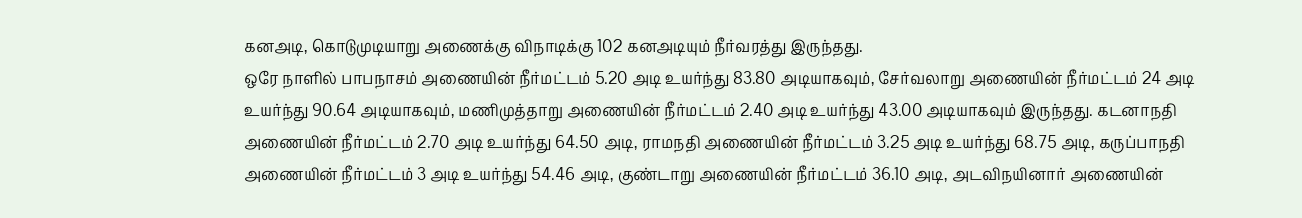கனஅடி, கொடுமுடியாறு அணைக்கு விநாடிக்கு 102 கனஅடியும் நீர்வரத்து இருந்தது.
ஒரே நாளில் பாபநாசம் அணையின் நீர்மட்டம் 5.20 அடி உயர்ந்து 83.80 அடியாகவும், சேர்வலாறு அணையின் நீர்மட்டம் 24 அடி உயர்ந்து 90.64 அடியாகவும், மணிமுத்தாறு அணையின் நீர்மட்டம் 2.40 அடி உயர்ந்து 43.00 அடியாகவும் இருந்தது. கடனாநதி அணையின் நீர்மட்டம் 2.70 அடி உயர்ந்து 64.50 அடி, ராமநதி அணையின் நீர்மட்டம் 3.25 அடி உயர்ந்து 68.75 அடி, கருப்பாநதி அணையின் நீர்மட்டம் 3 அடி உயர்ந்து 54.46 அடி, குண்டாறு அணையின் நீர்மட்டம் 36.10 அடி, அடவிநயினார் அணையின்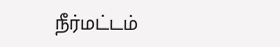நீர்மட்டம்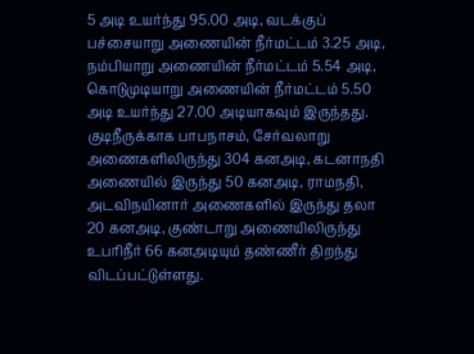5 அடி உயர்ந்து 95.00 அடி, வடக்குப் பச்சையாறு அணையின் நீர்மட்டம் 3.25 அடி, நம்பியாறு அணையின் நீர்மட்டம் 5.54 அடி, கொடுமுடியாறு அணையின் நீர்மட்டம் 5.50 அடி உயர்ந்து 27.00 அடியாகவும் இருந்தது. குடிநீருக்காக பாபநாசம், சேர்வலாறு அணைகளிலிருந்து 304 கனஅடி, கடனாநதி அணையில் இருந்து 50 கனஅடி, ராமநதி, அடவிநயினார் அணைகளில் இருந்து தலா 20 கனஅடி, குண்டாறு அணையிலிருந்து உபரிநீர் 66 கனஅடியும் தண்ணீர் திறந்து விடப்பட்டுள்ளது.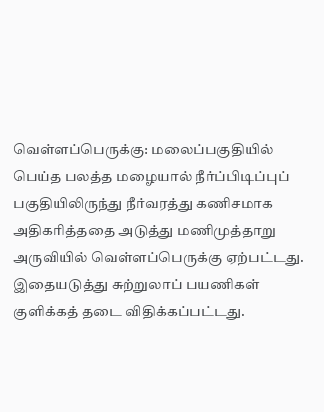வெள்ளப்பெருக்கு: மலைப்பகுதியில் பெய்த பலத்த மழையால் நீர்ப்பிடிப்புப் பகுதியிலிருந்து நீர்வரத்து கணிசமாக அதிகரித்ததை அடுத்து மணிமுத்தாறு அருவியில் வெள்ளப்பெருக்கு ஏற்பட்டது. இதையடுத்து சுற்றுலாப் பயணிகள் குளிக்கத் தடை விதிக்கப்பட்டது.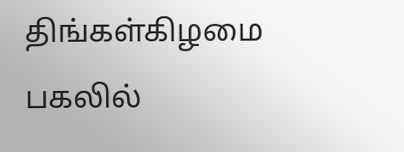திங்கள்கிழமை பகலில்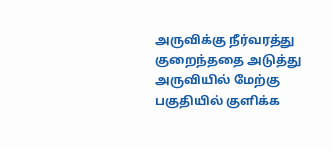அருவிக்கு நீர்வரத்து குறைந்ததை அடுத்து அருவியில் மேற்கு பகுதியில் குளிக்க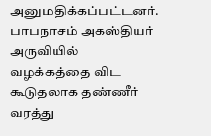அனுமதிக்கப்பட்டனர். பாபநாசம் அகஸ்தியர் அருவியில் வழக்கத்தை விட கூடுதலாக தண்ணீர் வரத்து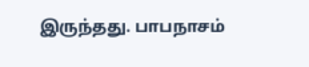இருந்தது. பாபநாசம்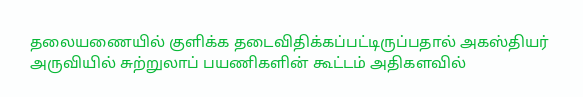தலையணையில் குளிக்க தடைவிதிக்கப்பட்டிருப்பதால் அகஸ்தியர் அருவியில் சுற்றுலாப் பயணிகளின் கூட்டம் அதிகளவில்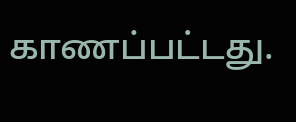காணப்பட்டது.